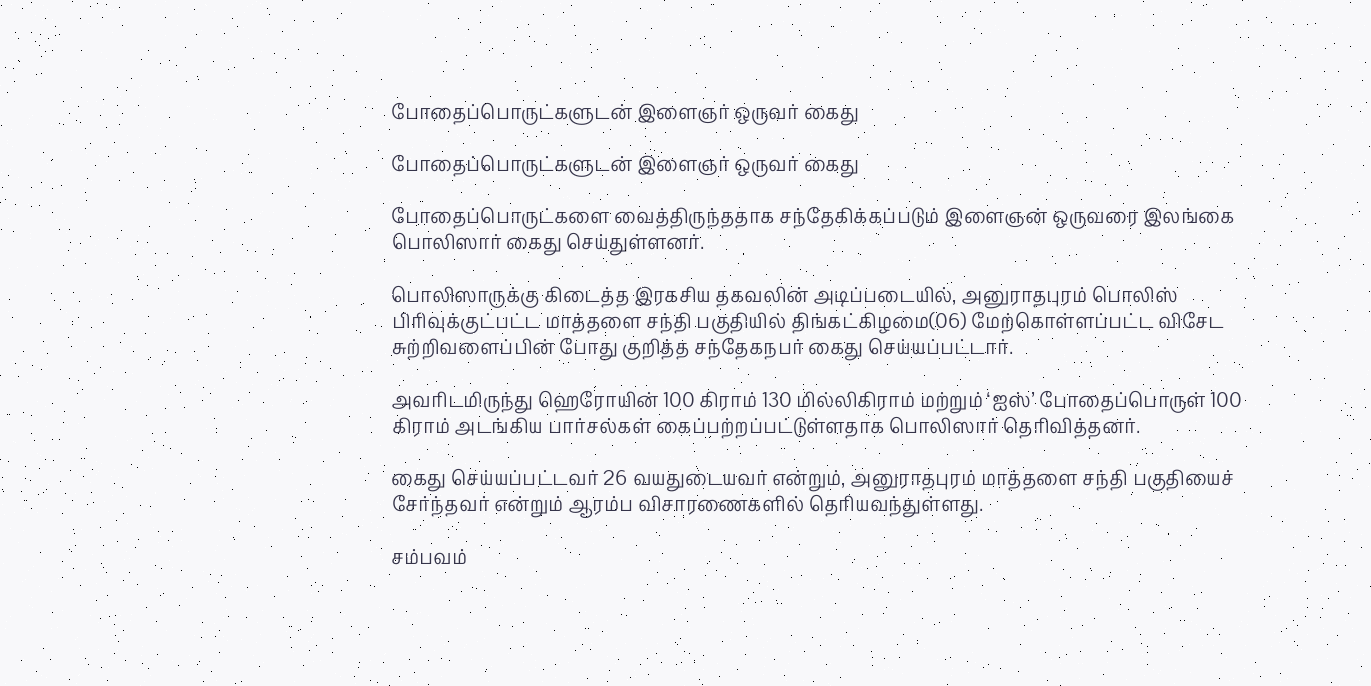போதைப்பொருட்களுடன் இளைஞர் ஒருவர் கைது

போதைப்பொருட்களுடன் இளைஞர் ஒருவர் கைது

போதைப்பொருட்களை வைத்திருந்ததாக சந்தேகிக்கப்படும் இளைஞன் ஒருவரை இலங்கை பொலிஸார் கைது செய்துள்ளனர்.

பொலிஸாருக்கு கிடைத்த இரகசிய தகவலின் அடிப்படையில், அனுராதபுரம் பொலிஸ் பிரிவுக்குட்பட்ட மாத்தளை சந்தி பகுதியில் திங்கட்கிழமை(06) மேற்கொள்ளப்பட்ட விசேட சுற்றிவளைப்பின் போது குறித்த சந்தேகநபர் கைது செய்யப்பட்டார்.

அவரிடமிருந்து ஹெரோயின் 100 கிராம் 130 மில்லிகிராம் மற்றும் ‘ஐஸ்’ போதைப்பொருள் 100 கிராம் அடங்கிய பார்சல்கள் கைப்பற்றப்பட்டுள்ளதாக பொலிஸார் தெரிவித்தனர்.

கைது செய்யப்பட்டவர் 26 வயதுடையவர் என்றும், அனுராதபுரம் மாத்தளை சந்தி பகுதியைச் சேர்ந்தவர் என்றும் ஆரம்ப விசாரணைகளில் தெரியவந்துள்ளது.

சம்பவம்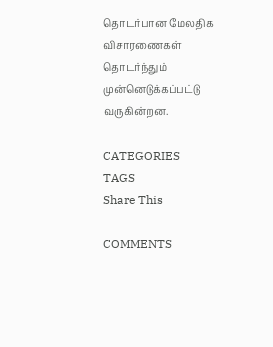தொடர்பான மேலதிக விசாரணைகள் தொடர்ந்தும் முன்னெடுக்கப்பட்டு வருகின்றன.

CATEGORIES
TAGS
Share This

COMMENTS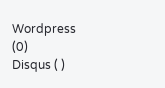Wordpress (0)
Disqus ( )